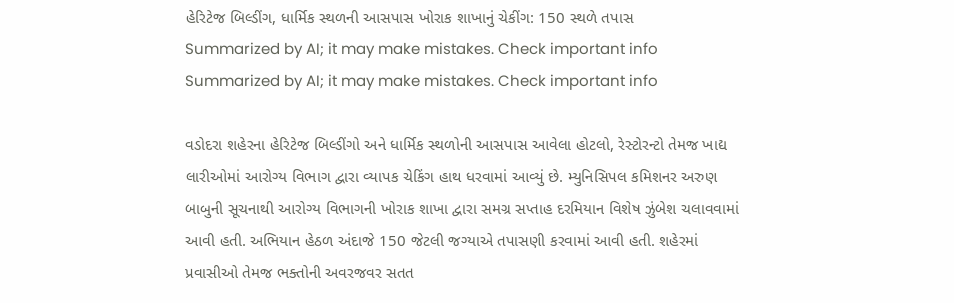હેરિટેજ બિલ્ડીંગ, ધાર્મિક સ્થળની આસપાસ ખોરાક શાખાનું ચેકીંગ: 150 સ્થળે તપાસ
Summarized by AI; it may make mistakes. Check important info
Summarized by AI; it may make mistakes. Check important info

વડોદરા શહેરના હેરિટેજ બિલ્ડીંગો અને ધાર્મિક સ્થળોની આસપાસ આવેલા હોટલો, રેસ્ટોરન્ટો તેમજ ખાદ્ય લારીઓમાં આરોગ્ય વિભાગ દ્વારા વ્યાપક ચેકિંગ હાથ ધરવામાં આવ્યું છે. મ્યુનિસિપલ કમિશનર અરુણ બાબુની સૂચનાથી આરોગ્ય વિભાગની ખોરાક શાખા દ્વારા સમગ્ર સપ્તાહ દરમિયાન વિશેષ ઝુંબેશ ચલાવવામાં આવી હતી. અભિયાન હેઠળ અંદાજે 150 જેટલી જગ્યાએ તપાસણી કરવામાં આવી હતી. શહેરમાં પ્રવાસીઓ તેમજ ભક્તોની અવરજવર સતત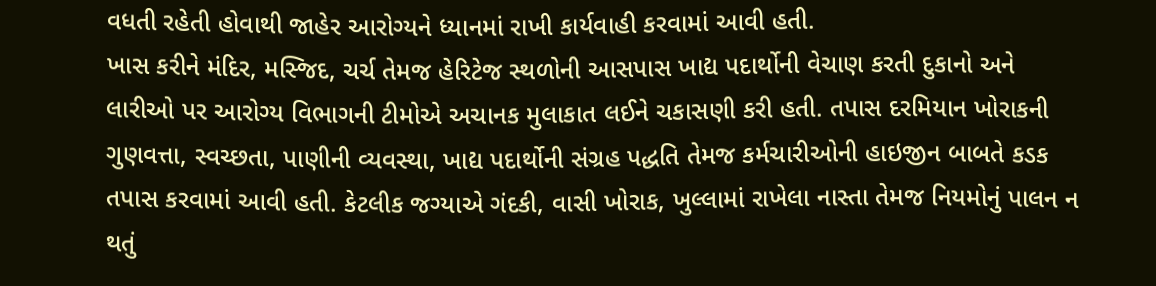વધતી રહેતી હોવાથી જાહેર આરોગ્યને ધ્યાનમાં રાખી કાર્યવાહી કરવામાં આવી હતી.
ખાસ કરીને મંદિર, મસ્જિદ, ચર્ચ તેમજ હેરિટેજ સ્થળોની આસપાસ ખાદ્ય પદાર્થોની વેચાણ કરતી દુકાનો અને લારીઓ પર આરોગ્ય વિભાગની ટીમોએ અચાનક મુલાકાત લઈને ચકાસણી કરી હતી. તપાસ દરમિયાન ખોરાકની ગુણવત્તા, સ્વચ્છતા, પાણીની વ્યવસ્થા, ખાદ્ય પદાર્થોની સંગ્રહ પદ્ધતિ તેમજ કર્મચારીઓની હાઇજીન બાબતે કડક તપાસ કરવામાં આવી હતી. કેટલીક જગ્યાએ ગંદકી, વાસી ખોરાક, ખુલ્લામાં રાખેલા નાસ્તા તેમજ નિયમોનું પાલન ન થતું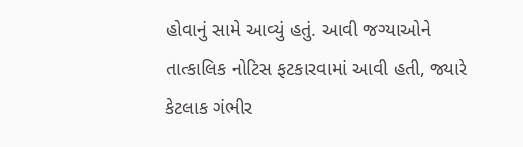હોવાનું સામે આવ્યું હતું. આવી જગ્યાઓને તાત્કાલિક નોટિસ ફટકારવામાં આવી હતી, જ્યારે કેટલાક ગંભીર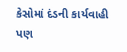કેસોમાં દંડની કાર્યવાહી પણ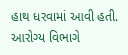હાથ ધરવામાં આવી હતી. આરોગ્ય વિભાગે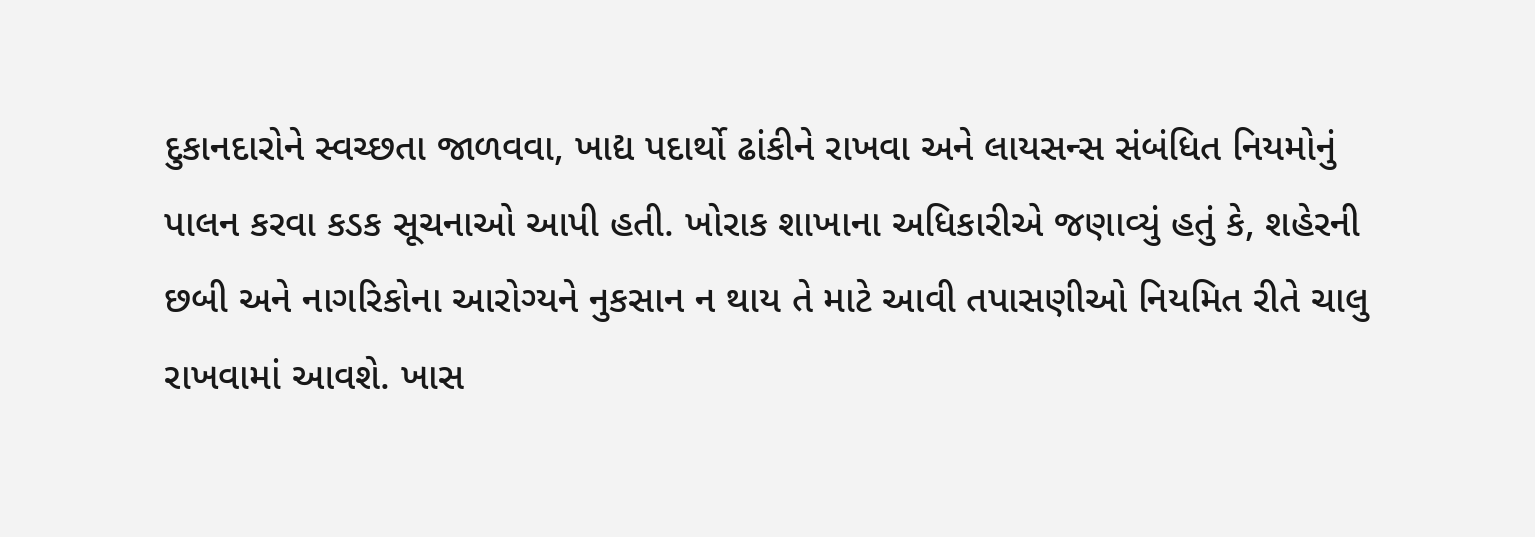દુકાનદારોને સ્વચ્છતા જાળવવા, ખાદ્ય પદાર્થો ઢાંકીને રાખવા અને લાયસન્સ સંબંધિત નિયમોનું પાલન કરવા કડક સૂચનાઓ આપી હતી. ખોરાક શાખાના અધિકારીએ જણાવ્યું હતું કે, શહેરની છબી અને નાગરિકોના આરોગ્યને નુકસાન ન થાય તે માટે આવી તપાસણીઓ નિયમિત રીતે ચાલુ રાખવામાં આવશે. ખાસ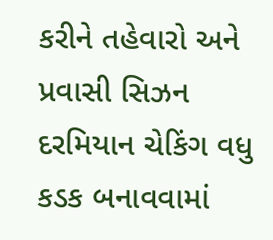કરીને તહેવારો અને પ્રવાસી સિઝન દરમિયાન ચેકિંગ વધુ કડક બનાવવામાં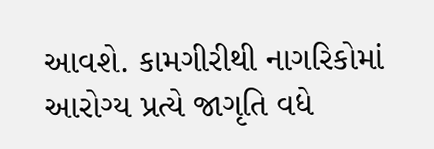આવશે. કામગીરીથી નાગરિકોમાં આરોગ્ય પ્રત્યે જાગૃતિ વધે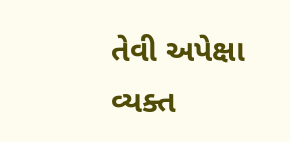તેવી અપેક્ષા વ્યક્ત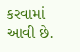કરવામાં આવી છે.